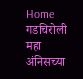Home गडचिरोली महा अंनिसच्या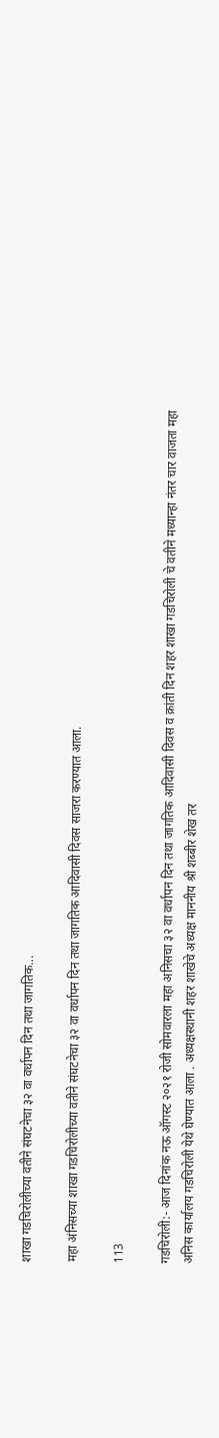शाखा गडचिरोलीच्या वतीने संघटनेचा ३२ वा वर्धापन दिन तथा जागतिक...

महा अंनिसच्या शाखा गडचिरोलीच्या वतीने संघटनेचा ३२ वा वर्धापन दिन तथा जागतिक आदिवासी दिवस साजरा करण्यात आला.

113

गडचिरोली:- आज दिनांक नऊ ऑगस्ट २०२१ रोजी सोमवारला महा अनिसचा ३२ वा वर्धापन दिन तथा जागतिक आदिवासी दिवस व क्रांती दिन शहर शाखा गडचिरोली चे वतीने मध्यान्हा नंतर चार वाजता महा अनिस कार्यालय गडचिरोली येथे घेण्यात आला . अध्यक्षस्थानी शहर शाखेचे अध्यक्ष माननीय श्री शब्बीर शेख तर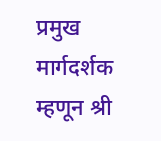प्रमुख मार्गदर्शक म्हणून श्री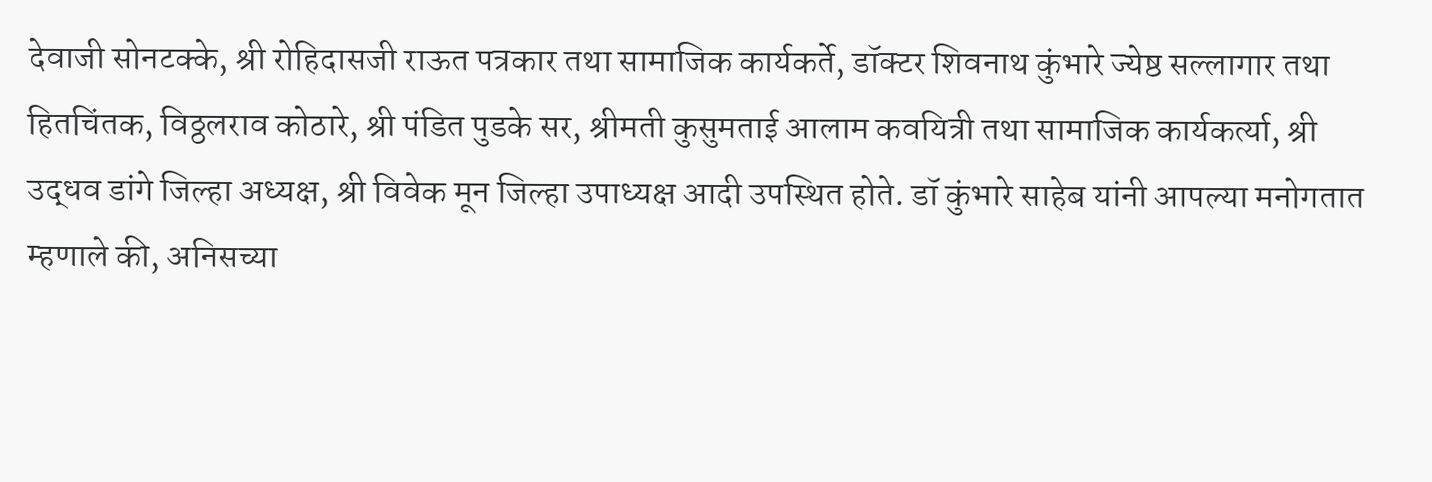देवाजी सोनटक्के, श्री रोहिदासजी राऊत पत्रकार तथा सामाजिक कार्यकर्ते, डॉक्टर शिवनाथ कुंभारे ज्येष्ठ सल्लागार तथा हितचिंतक, विठ्ठलराव कोठारे, श्री पंडित पुडके सर, श्रीमती कुसुमताई आलाम कवयित्री तथा सामाजिक कार्यकर्त्या, श्री उद्धव डांगे जिल्हा अध्यक्ष, श्री विवेक मून जिल्हा उपाध्यक्ष आदी उपस्थित होते. डॉ कुंभारे साहेब यांनी आपल्या मनोगतात म्हणाले की, अनिसच्या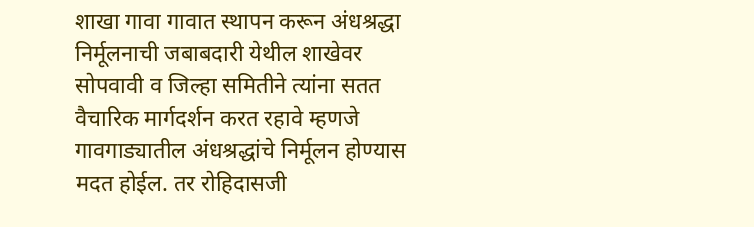शाखा गावा गावात स्थापन करून अंधश्रद्धा निर्मूलनाची जबाबदारी येथील शाखेवर सोपवावी व जिल्हा समितीने त्यांना सतत वैचारिक मार्गदर्शन करत रहावे म्हणजे गावगाड्यातील अंधश्रद्धांचे निर्मूलन होण्यास मदत होईल. तर रोहिदासजी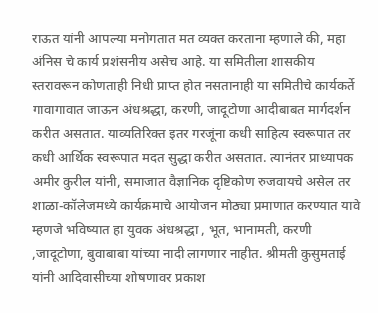राऊत यांनी आपल्या मनोगतात मत व्यक्त करताना म्हणाले की, महा अंनिस चे कार्य प्रशंसनीय असेच आहे. या समितीला शासकीय स्तरावरून कोणताही निधी प्राप्त होत नसतानाही या समितीचे कार्यकर्ते गावागावात जाऊन अंधश्रद्धा, करणी, जादूटोणा आदीबाबत मार्गदर्शन करीत असतात. याव्यतिरिक्त इतर गरजूंना कधी साहित्य स्वरूपात तर कधी आर्थिक स्वरूपात मदत सुद्धा करीत असतात. त्यानंतर प्राध्यापक अमीर कुरील यांनी, समाजात वैज्ञानिक दृष्टिकोण रुजवायचे असेल तर शाळा-कॉलेजमध्ये कार्यक्रमाचे आयोजन मोठ्या प्रमाणात करण्यात यावे म्हणजे भविष्यात हा युवक अंधश्रद्धा , भूत, भानामती, करणी ,जादूटोणा, बुवाबाबा यांच्या नादी लागणार नाहीत. श्रीमती कुसुमताई यांनी आदिवासीच्या शोषणावर प्रकाश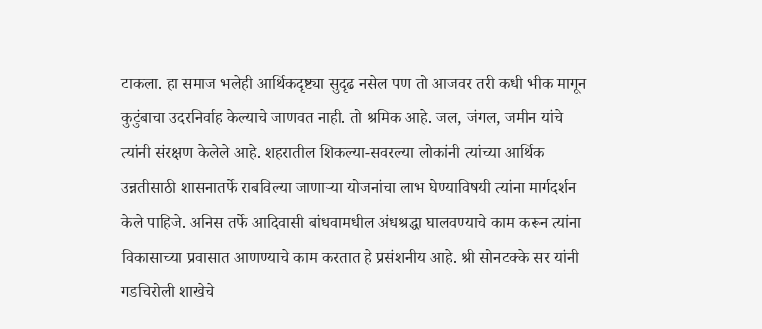टाकला. हा समाज भलेही आर्थिकदृष्ट्या सुदृढ नसेल पण तो आजवर तरी कधी भीक मागून कुटुंबाचा उदरनिर्वाह केल्याचे जाणवत नाही. तो श्रमिक आहे. जल, जंगल, जमीन यांचे त्यांनी संरक्षण केलेले आहे. शहरातील शिकल्या-सवरल्या लोकांनी त्यांच्या आर्थिक उन्नतीसाठी शासनातर्फे राबविल्या जाणाऱ्या योजनांचा लाभ घेण्याविषयी त्यांना मार्गदर्शन केले पाहिजे. अनिस तर्फे आदिवासी बांधवामधील अंधश्रद्धा घालवण्याचे काम करून त्यांना विकासाच्या प्रवासात आणण्याचे काम करतात हे प्रसंशनीय आहे. श्री सोनटक्के सर यांनी गडचिरोली शाखेचे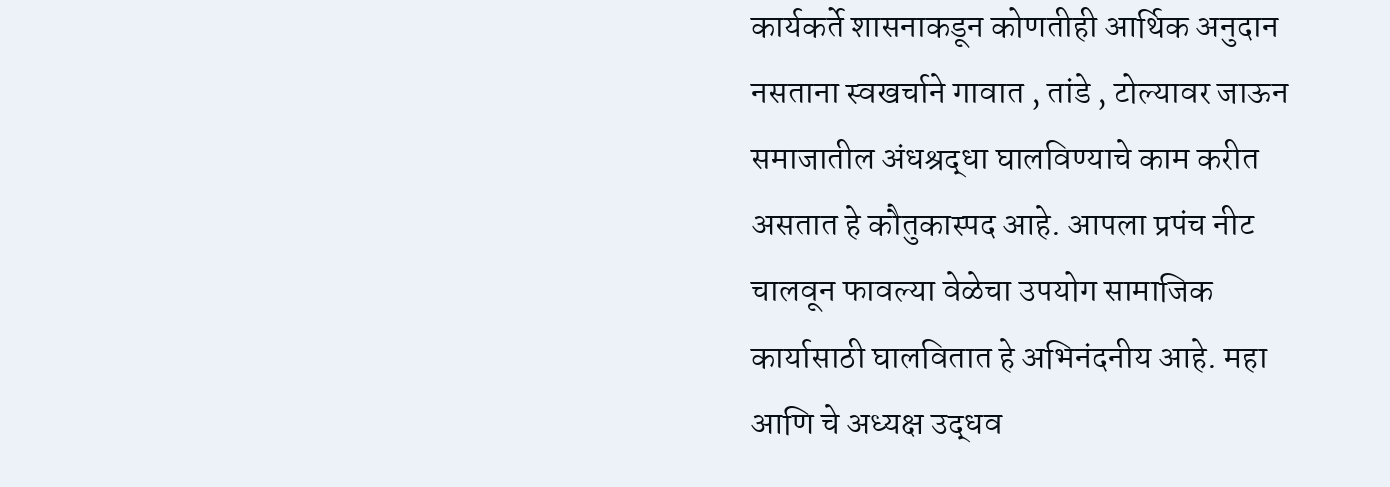कार्यकर्ते शासनाकडून कोणतीही आर्थिक अनुदान नसताना स्वखर्चाने गावात , तांडे , टोल्यावर जाऊन समाजातील अंधश्रद्धा घालविण्याचे काम करीत असतात हे कौतुकास्पद आहे. आपला प्रपंच नीट चालवून फावल्या वेळेचा उपयोग सामाजिक कार्यासाठी घालवितात हे अभिनंदनीय आहे. महा आणि चे अध्यक्ष उद्धव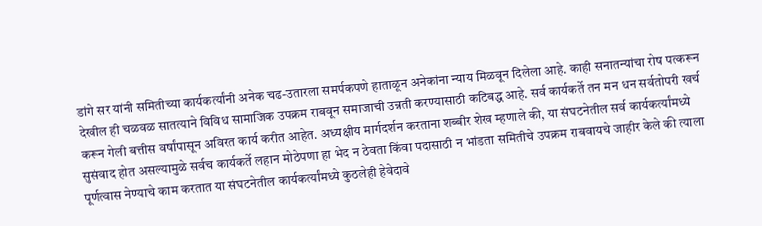डांगे सर यांनी समितीच्या कार्यकर्त्यांनी अनेक चढ-उतारला समर्पकपणे हाताळून अनेकांना न्याय मिळवून दिलेला आहे. काही सनातन्यांचा रोष पत्करून देखील ही चळवळ सातत्याने विविध सामाजिक उपक्रम राबवून समाजाची उन्नती करण्यासाठी कटिबद्ध आहे. सर्व कार्यकर्ते तन मन धन सर्वतोपरी खर्च करून गेली बत्तीस वर्षांपासून अविरत कार्य करीत आहेत. अध्यक्षीय मार्गदर्शन करताना शब्बीर शेख म्हणाले की, या संघटनेतील सर्व कार्यकर्त्यांमध्ये सुसंवाद होत असल्यामुळे सर्वच कार्यकर्ते लहान मोठेपणा हा भेद न ठेवता किंवा पदासाठी न भांडता समितीचे उपक्रम राबवायचे जाहीर केले की त्याला पूर्णत्वास नेण्याचे काम करतात या संघटनेतील कार्यकर्त्यांमध्ये कुठलेही हेवेदावे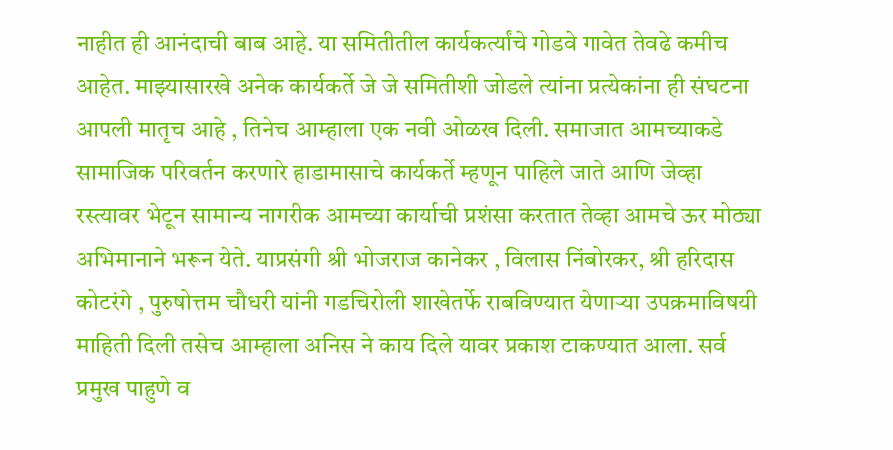नाहीत ही आनंदाची बाब आहे. या समितीतील कार्यकर्त्यांचे गोडवे गावेत तेवढे कमीच आहेत. माझ्यासारखे अनेक कार्यकर्ते जे जे समितीशी जोडले त्यांना प्रत्येकांना ही संघटना आपली मातृच आहे , तिनेच आम्हाला एक नवी ओळख दिली. समाजात आमच्याकडे सामाजिक परिवर्तन करणारे हाडामासाचे कार्यकर्ते म्हणून पाहिले जाते आणि जेव्हा रस्त्यावर भेटून सामान्य नागरीक आमच्या कार्याची प्रशंसा करतात तेव्हा आमचे ऊर मोठ्या अभिमानाने भरून येते. याप्रसंगी श्री भोजराज कानेकर , विलास निंबोरकर, श्री हरिदास कोटरंगे , पुरुषोत्तम चौधरी यांनी गडचिरोली शाखेतर्फे राबविण्यात येणाऱ्या उपक्रमाविषयी माहिती दिली तसेच आम्हाला अनिस ने काय दिले यावर प्रकाश टाकण्यात आला. सर्व प्रमुख पाहुणे व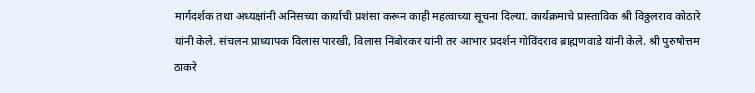मार्गदर्शक तथा अध्यक्षांनी अनिसच्या कार्याची प्रशंसा करून काही महत्वाच्या सूचना दिल्या. कार्यक्रमाचे प्रास्ताविक श्री विठ्ठलराव कोठारे यांनी केले. संचलन प्राध्यापक विलास पारखी, विलास निंबोरकर यांनी तर आभार प्रदर्शन गोविंदराव ब्राह्मणवाडे यांनी केले. श्री पुरुषोत्तम ठाकरे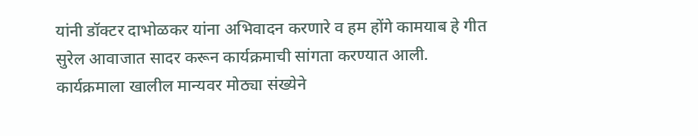यांनी डॉक्टर दाभोळकर यांना अभिवादन करणारे व हम होंगे कामयाब हे गीत सुरेल आवाजात सादर करून कार्यक्रमाची सांगता करण्यात आली.
कार्यक्रमाला खालील मान्यवर मोठ्या संख्येने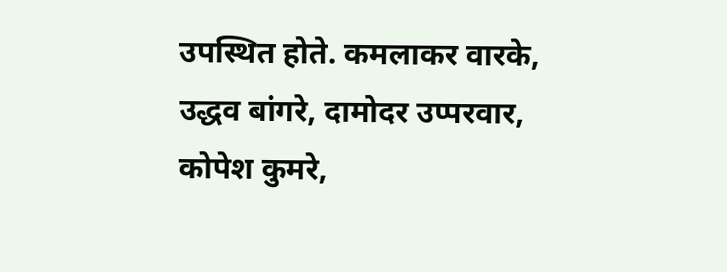उपस्थित होते. कमलाकर वारके, उद्धव बांगरे, दामोदर उप्परवार, कोपेश कुमरे,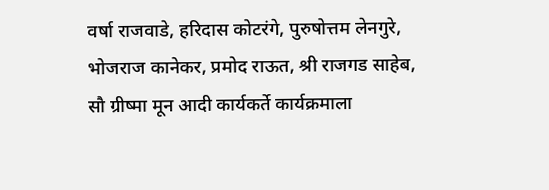वर्षा राजवाडे, हरिदास कोटरंगे, पुरुषोत्तम लेनगुरे, भोजराज कानेकर, प्रमोद राऊत, श्री राजगड साहेब, सौ ग्रीष्मा मून आदी कार्यकर्ते कार्यक्रमाला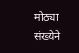मोठ्या संख्येने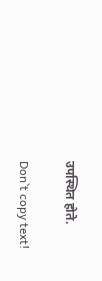उपस्थित होते.

Don`t copy text!